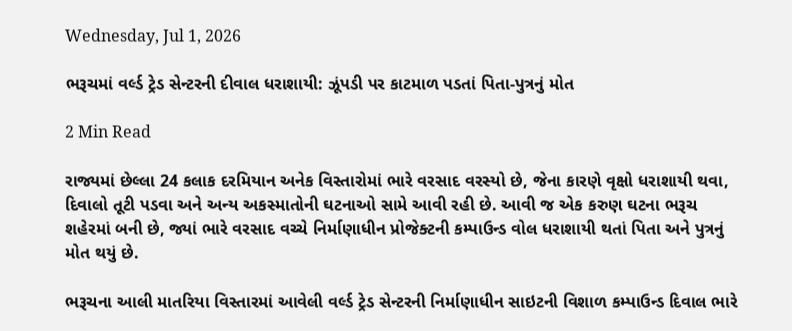Wednesday, Jul 1, 2026

ભરૂચમાં વર્લ્ડ ટ્રેડ સેન્ટરની દીવાલ ધરાશાયી: ઝૂંપડી પર કાટમાળ પડતાં પિતા-પુત્રનું મોત

2 Min Read

રાજ્યમાં છેલ્લા 24 કલાક દરમિયાન અનેક વિસ્તારોમાં ભારે વરસાદ વરસ્યો છે, જેના કારણે વૃક્ષો ધરાશાયી થવા, દિવાલો તૂટી પડવા અને અન્ય અકસ્માતોની ઘટનાઓ સામે આવી રહી છે. આવી જ એક કરુણ ઘટના ભરૂચ શહેરમાં બની છે, જ્યાં ભારે વરસાદ વચ્ચે નિર્માણાધીન પ્રોજેક્ટની કમ્પાઉન્ડ વોલ ધરાશાયી થતાં પિતા અને પુત્રનું મોત થયું છે.

ભરૂચના આલી માતરિયા વિસ્તારમાં આવેલી વર્લ્ડ ટ્રેડ સેન્ટરની નિર્માણાધીન સાઇટની વિશાળ કમ્પાઉન્ડ દિવાલ ભારે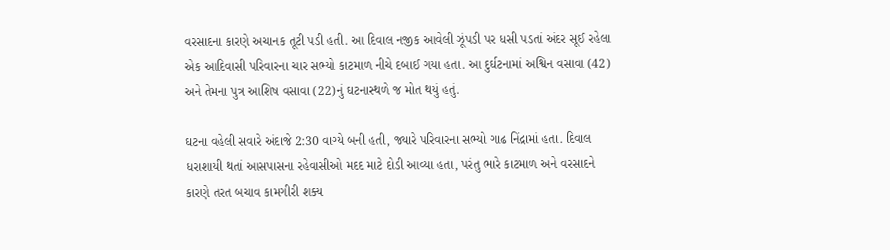વરસાદના કારણે અચાનક તૂટી પડી હતી. આ દિવાલ નજીક આવેલી ઝૂંપડી પર ધસી પડતાં અંદર સૂઈ રહેલા એક આદિવાસી પરિવારના ચાર સભ્યો કાટમાળ નીચે દબાઈ ગયા હતા. આ દુર્ઘટનામાં અશ્વિન વસાવા (42) અને તેમના પુત્ર આશિષ વસાવા (22)નું ઘટનાસ્થળે જ મોત થયું હતું.

ઘટના વહેલી સવારે અંદાજે 2:30 વાગ્યે બની હતી, જ્યારે પરિવારના સભ્યો ગાઢ નિંદ્રામાં હતા. દિવાલ ધરાશાયી થતાં આસપાસના રહેવાસીઓ મદદ માટે દોડી આવ્યા હતા, પરંતુ ભારે કાટમાળ અને વરસાદને કારણે તરત બચાવ કામગીરી શક્ય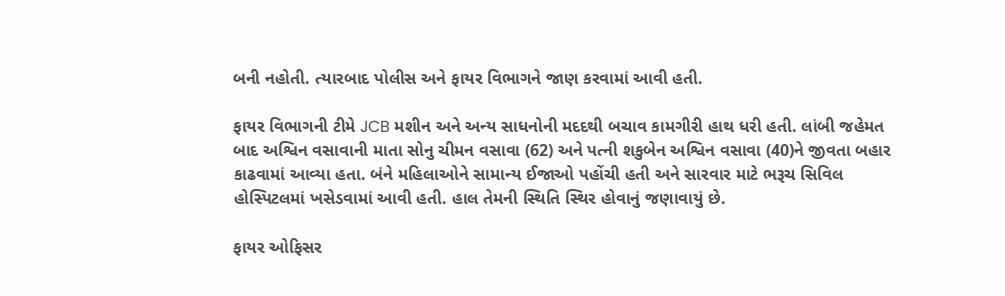બની નહોતી. ત્યારબાદ પોલીસ અને ફાયર વિભાગને જાણ કરવામાં આવી હતી.

ફાયર વિભાગની ટીમે JCB મશીન અને અન્ય સાધનોની મદદથી બચાવ કામગીરી હાથ ધરી હતી. લાંબી જહેમત બાદ અશ્વિન વસાવાની માતા સોનુ ચીમન વસાવા (62) અને પત્ની શકુબેન અશ્વિન વસાવા (40)ને જીવતા બહાર કાઢવામાં આવ્યા હતા. બંને મહિલાઓને સામાન્ય ઈજાઓ પહોંચી હતી અને સારવાર માટે ભરૂચ સિવિલ હોસ્પિટલમાં ખસેડવામાં આવી હતી. હાલ તેમની સ્થિતિ સ્થિર હોવાનું જણાવાયું છે.

ફાયર ઓફિસર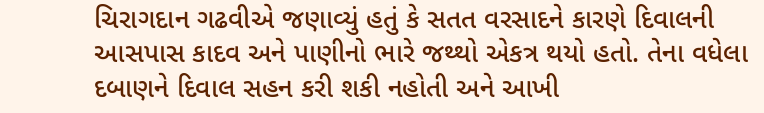ચિરાગદાન ગઢવીએ જણાવ્યું હતું કે સતત વરસાદને કારણે દિવાલની આસપાસ કાદવ અને પાણીનો ભારે જથ્થો એકત્ર થયો હતો. તેના વધેલા દબાણને દિવાલ સહન કરી શકી નહોતી અને આખી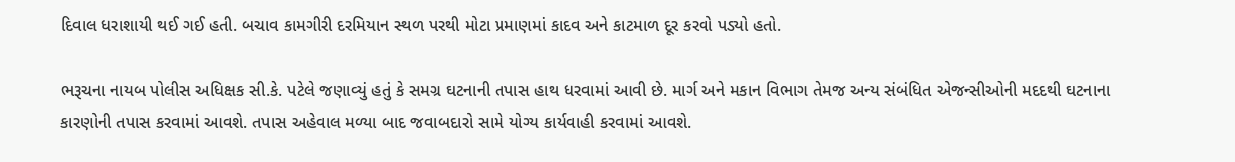દિવાલ ધરાશાયી થઈ ગઈ હતી. બચાવ કામગીરી દરમિયાન સ્થળ પરથી મોટા પ્રમાણમાં કાદવ અને કાટમાળ દૂર કરવો પડ્યો હતો.

ભરૂચના નાયબ પોલીસ અધિક્ષક સી.કે. પટેલે જણાવ્યું હતું કે સમગ્ર ઘટનાની તપાસ હાથ ધરવામાં આવી છે. માર્ગ અને મકાન વિભાગ તેમજ અન્ય સંબંધિત એજન્સીઓની મદદથી ઘટનાના કારણોની તપાસ કરવામાં આવશે. તપાસ અહેવાલ મળ્યા બાદ જવાબદારો સામે યોગ્ય કાર્યવાહી કરવામાં આવશે.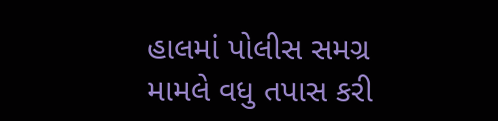હાલમાં પોલીસ સમગ્ર મામલે વધુ તપાસ કરી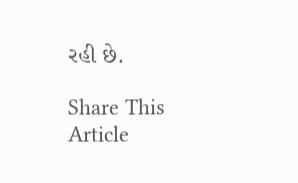રહી છે.

Share This Article